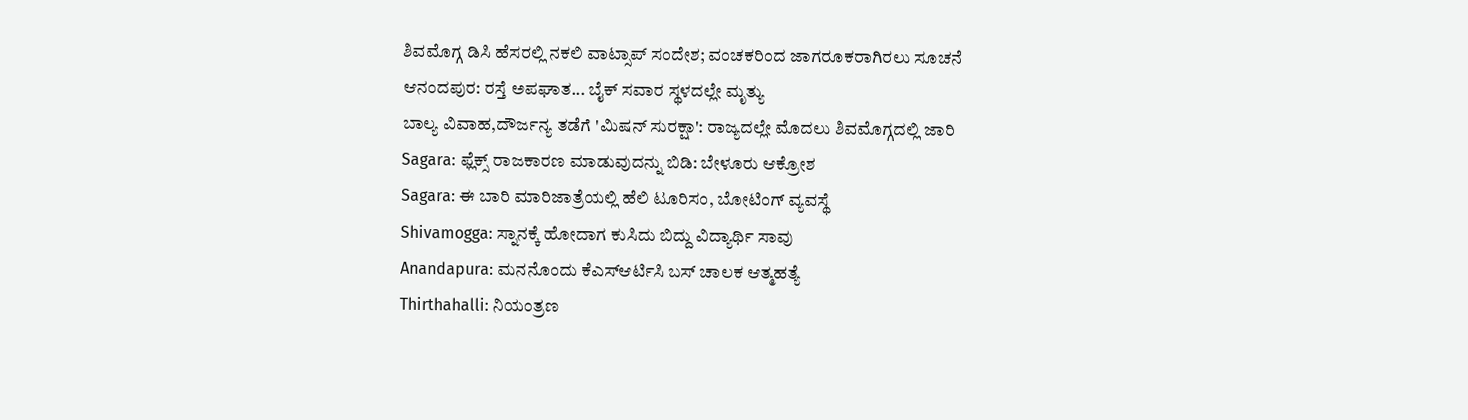ಶಿವಮೊಗ್ಗ ಡಿಸಿ ಹೆಸರಲ್ಲಿ ನಕಲಿ ವಾಟ್ಸಾಪ್ ಸಂದೇಶ; ವಂಚಕರಿಂದ ಜಾಗರೂಕರಾಗಿರಲು ಸೂಚನೆ
ಆನಂದಪುರ: ರಸ್ತೆ ಅಪಘಾತ... ಬೈಕ್ ಸವಾರ ಸ್ಥಳದಲ್ಲೇ ಮೃತ್ಯು
ಬಾಲ್ಯ ವಿವಾಹ,ದೌರ್ಜನ್ಯ ತಡೆಗೆ 'ಮಿಷನ್ ಸುರಕ್ಷಾ': ರಾಜ್ಯದಲ್ಲೇ ಮೊದಲು ಶಿವಮೊಗ್ಗದಲ್ಲಿ ಜಾರಿ
Sagara: ಫ್ಲೆಕ್ಸ್ ರಾಜಕಾರಣ ಮಾಡುವುದನ್ನು ಬಿಡಿ: ಬೇಳೂರು ಆಕ್ರೋಶ
Sagara: ಈ ಬಾರಿ ಮಾರಿಜಾತ್ರೆಯಲ್ಲಿ ಹೆಲಿ ಟೂರಿಸಂ, ಬೋಟಿಂಗ್ ವ್ಯವಸ್ಥೆ
Shivamogga: ಸ್ನಾನಕ್ಕೆ ಹೋದಾಗ ಕುಸಿದು ಬಿದ್ದು ವಿದ್ಯಾರ್ಥಿ ಸಾವು
Anandapura: ಮನನೊಂದು ಕೆಎಸ್ಆರ್ಟಿಸಿ ಬಸ್ ಚಾಲಕ ಆತ್ಮಹತ್ಯೆ
Thirthahalli: ನಿಯಂತ್ರಣ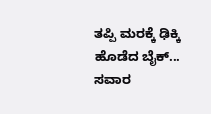ತಪ್ಪಿ ಮರಕ್ಕೆ ಢಿಕ್ಕಿ ಹೊಡೆದ ಬೈಕ್... ಸವಾರ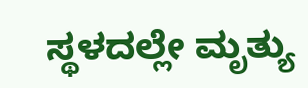ಸ್ಥಳದಲ್ಲೇ ಮೃತ್ಯು